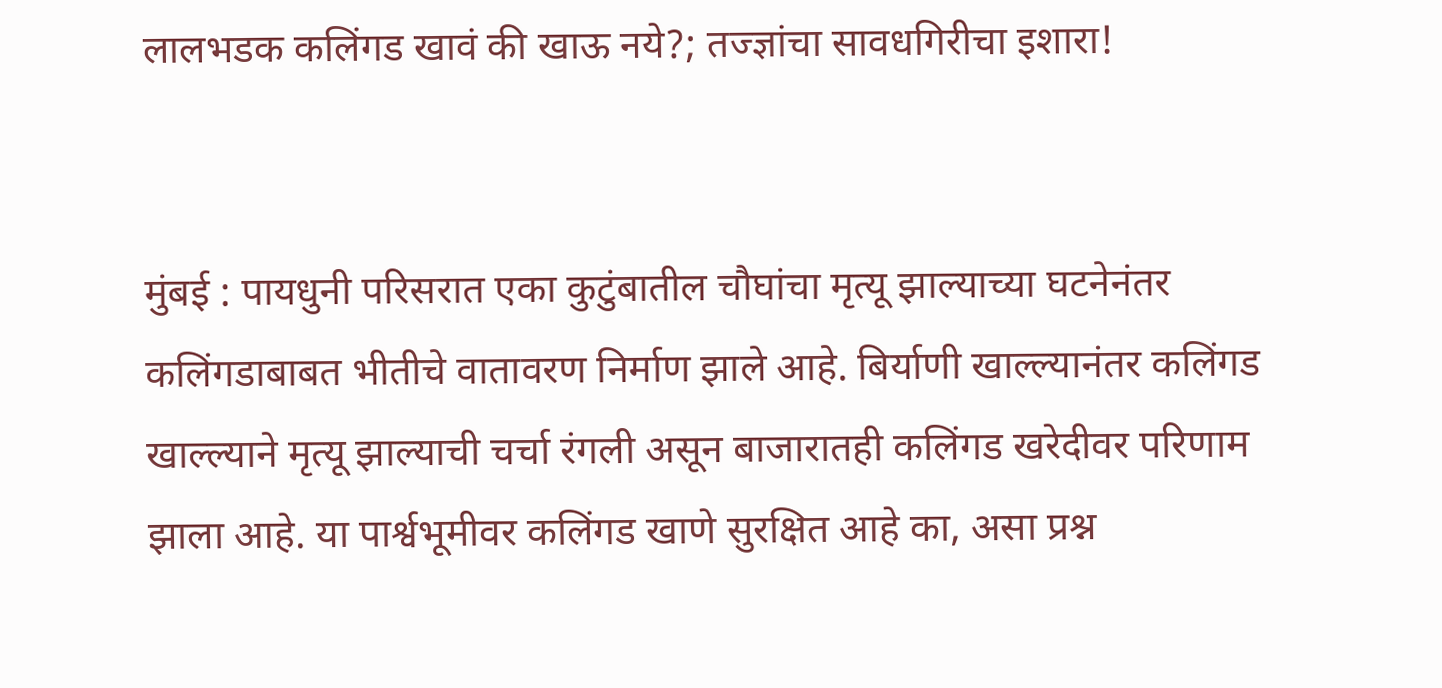लालभडक कलिंगड खावं की खाऊ नये?; तज्ज्ञांचा सावधगिरीचा इशारा!


मुंबई : पायधुनी परिसरात एका कुटुंबातील चौघांचा मृत्यू झाल्याच्या घटनेनंतर कलिंगडाबाबत भीतीचे वातावरण निर्माण झाले आहे. बिर्याणी खाल्ल्यानंतर कलिंगड खाल्ल्याने मृत्यू झाल्याची चर्चा रंगली असून बाजारातही कलिंगड खरेदीवर परिणाम झाला आहे. या पार्श्वभूमीवर कलिंगड खाणे सुरक्षित आहे का, असा प्रश्न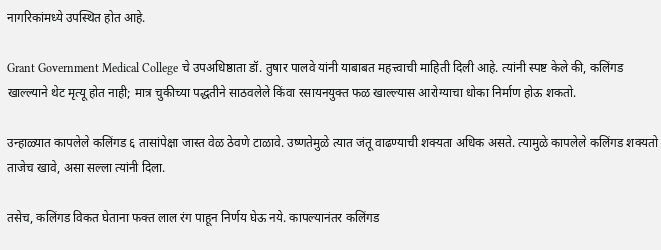नागरिकांमध्ये उपस्थित होत आहे.

Grant Government Medical College चे उपअधिष्ठाता डॉ. तुषार पालवे यांनी याबाबत महत्त्वाची माहिती दिली आहे. त्यांनी स्पष्ट केले की, कलिंगड खाल्ल्याने थेट मृत्यू होत नाही; मात्र चुकीच्या पद्धतीने साठवलेले किंवा रसायनयुक्त फळ खाल्ल्यास आरोग्याचा धोका निर्माण होऊ शकतो.

उन्हाळ्यात कापलेले कलिंगड ६ तासांपेक्षा जास्त वेळ ठेवणे टाळावे. उष्णतेमुळे त्यात जंतू वाढण्याची शक्यता अधिक असते. त्यामुळे कापलेले कलिंगड शक्यतो ताजेच खावे, असा सल्ला त्यांनी दिला.

तसेच, कलिंगड विकत घेताना फक्त लाल रंग पाहून निर्णय घेऊ नये. कापल्यानंतर कलिंगड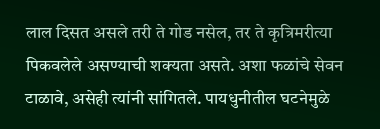लाल दिसत असले तरी ते गोड नसेल, तर ते कृत्रिमरीत्या पिकवलेले असण्याची शक्यता असते. अशा फळांचे सेवन टाळावे, असेही त्यांनी सांगितले. पायधुनीतील घटनेमुळे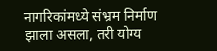नागरिकांमध्ये संभ्रम निर्माण झाला असला, तरी योग्य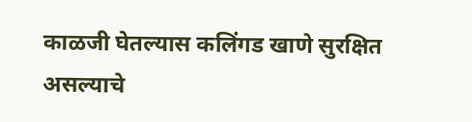काळजी घेतल्यास कलिंगड खाणे सुरक्षित असल्याचे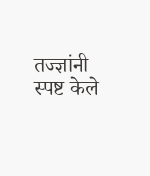तज्ज्ञांनी स्पष्ट केले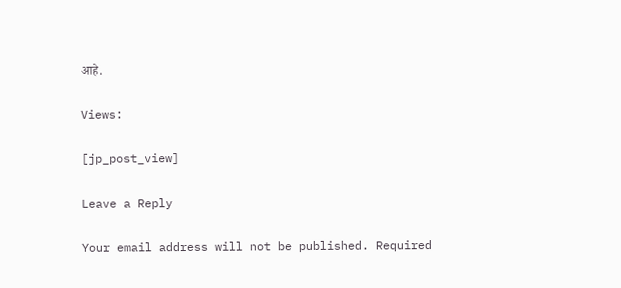आहे.

Views:

[jp_post_view]

Leave a Reply

Your email address will not be published. Required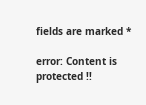fields are marked *

error: Content is protected !!